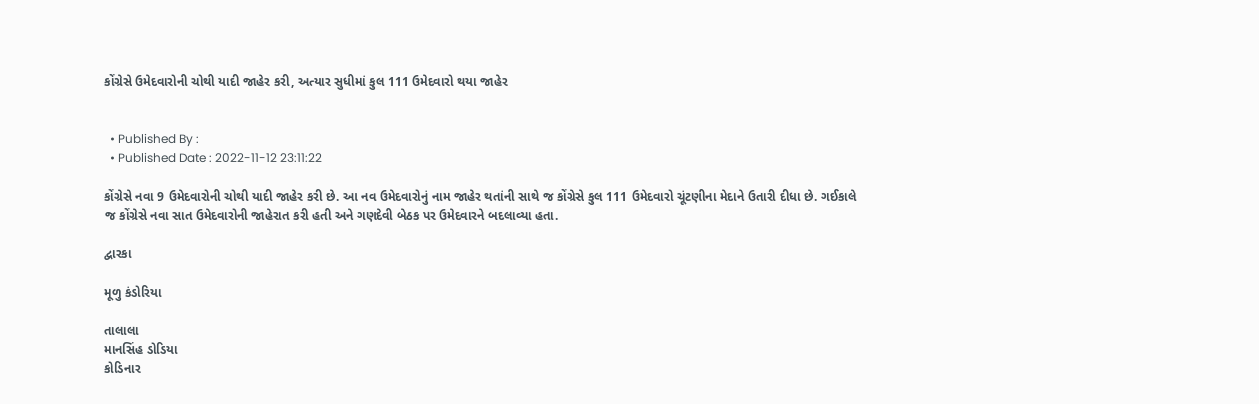કોંગ્રેસે ઉમેદવારોની ચોથી યાદી જાહેર કરી, અત્યાર સુધીમાં કુલ 111 ઉમેદવારો થયા જાહેર


  • Published By :
  • Published Date : 2022-11-12 23:11:22

કોંગ્રેસે નવા 9 ઉમેદવારોની ચોથી યાદી જાહેર કરી છે. આ નવ ઉમેદવારોનું નામ જાહેર થતાંની સાથે જ કોંગ્રેસે કુલ 111 ઉમેદવારો ચૂંટણીના મેદાને ઉતારી દીધા છે. ગઈકાલે જ કોંગ્રેસે નવા સાત ઉમેદવારોની જાહેરાત કરી હતી અને ગણદેવી બેઠક પર ઉમેદવારને બદલાવ્યા હતા.

દ્વારકા

મૂળુ કંડોરિયા

તાલાલા
માનસિંહ ડોડિયા
કોડિનાર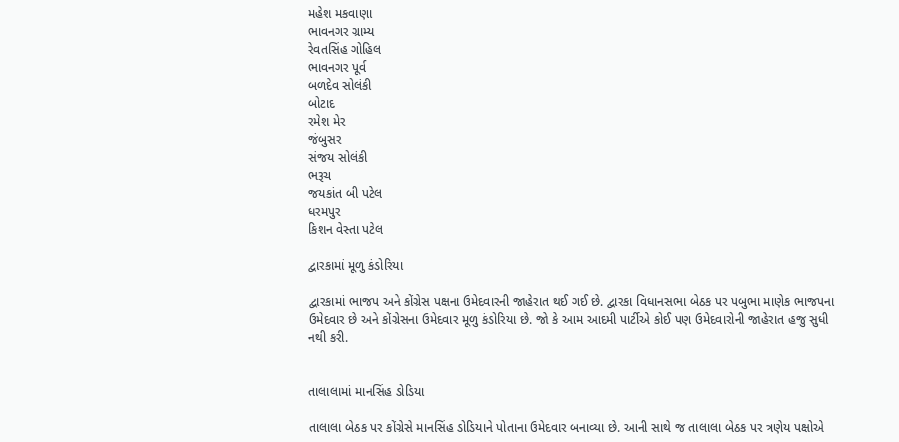મહેશ મકવાણા
ભાવનગર ગ્રામ્ય
રેવતસિંહ ગોહિલ
ભાવનગર પૂર્વ
બળદેવ સોલંકી
બોટાદ
રમેશ મેર
જંબુસર
સંજય સોલંકી
ભરૂચ
જયકાંત બી પટેલ
ધરમપુર
કિશન વેસ્તા પટેલ

દ્વારકામાં મૂળુ કંડોરિયા

દ્વારકામાં ભાજપ અને કોંગ્રેસ પક્ષના ઉમેદવારની જાહેરાત થઈ ગઈ છે. દ્વારકા વિધાનસભા બેઠક પર પબુભા માણેક ભાજપના ઉમેદવાર છે અને કોંગ્રેસના ઉમેદવાર મૂળુ કંડોરિયા છે. જો કે આમ આદમી પાર્ટીએ કોઈ પણ ઉમેદવારોની જાહેરાત હજુ સુધી નથી કરી.


તાલાલામાં માનસિંહ ડોડિયા

તાલાલા બેઠક પર કોંગ્રેસે માનસિંહ ડોડિયાને પોતાના ઉમેદવાર બનાવ્યા છે. આની સાથે જ તાલાલા બેઠક પર ત્રણેય પક્ષોએ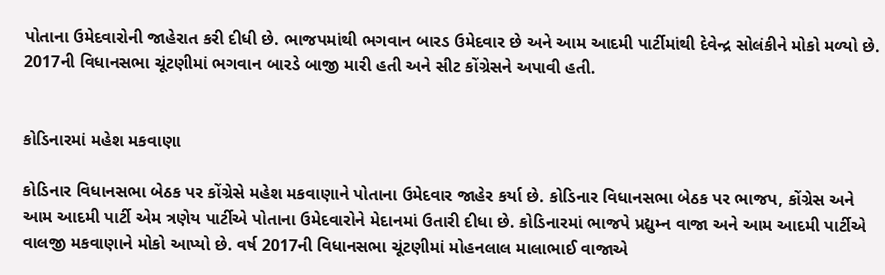પોતાના ઉમેદવારોની જાહેરાત કરી દીધી છે. ભાજપમાંથી ભગવાન બારડ ઉમેદવાર છે અને આમ આદમી પાર્ટીમાંથી દેવેન્દ્ર સોલંકીને મોકો મળ્યો છે. 2017ની વિધાનસભા ચૂંટણીમાં ભગવાન બારડે બાજી મારી હતી અને સીટ કોંગ્રેસને અપાવી હતી.


કોડિનારમાં મહેશ મકવાણા

કોડિનાર વિધાનસભા બેઠક પર કોંગ્રેસે મહેશ મકવાણાને પોતાના ઉમેદવાર જાહેર કર્યા છે. કોડિનાર વિધાનસભા બેઠક પર ભાજપ, કોંગ્રેસ અને આમ આદમી પાર્ટી એમ ત્રણેય પાર્ટીએ પોતાના ઉમેદવારોને મેદાનમાં ઉતારી દીધા છે. કોડિનારમાં ભાજપે પ્રદ્યુમ્ન વાજા અને આમ આદમી પાર્ટીએ વાલજી મકવાણાને મોકો આપ્યો છે. વર્ષ 2017ની વિધાનસભા ચૂંટણીમાં મોહનલાલ માલાભાઈ વાજાએ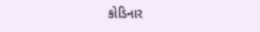કોડિનાર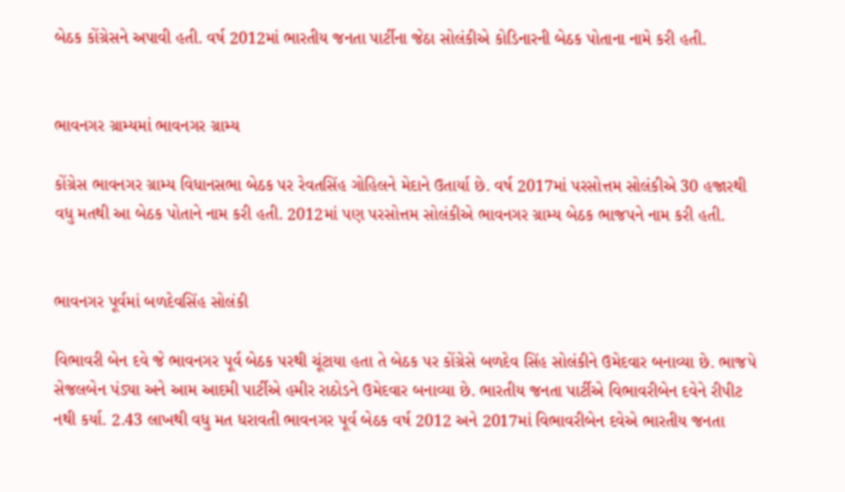બેઠક કોંગ્રેસને અપાવી હતી. વર્ષ 2012માં ભારતીય જનતા પાર્ટીના જેઠા સોલંકીએ કોડિનારની બેઠક પોતાના નામે કરી હતી.


ભાવનગર ગ્રામ્યમાં ભાવનગર ગ્રામ્ય

કોંગ્રેસ ભાવનગર ગ્રામ્ય વિધાનસભા બેઠક પર રેવતસિંહ ગોહિલને મેદાને ઉતાર્યા છે. વર્ષ 2017માં પરસોત્તમ સોલંકીએ 30 હજારથી વધુ મતથી આ બેઠક પોતાને નામ કરી હતી. 2012માં પણ પરસોત્તમ સોલંકીએ ભાવનગર ગ્રામ્ય બેઠક ભાજપને નામ કરી હતી.


ભાવનગર પૂર્વમાં બળદેવસિંહ સોલંકી

વિભાવરી બેન દવે જે ભાવનગર પૂર્વ બેઠક પરથી ચૂંટાયા હતા તે બેઠક પર કોંગ્રેસે બળદેવ સિંહ સોલંકીને ઉમેદવાર બનાવ્યા છે. ભાજપે સેજલબેન પંડ્યા અને આમ આદમી પાર્ટીએ હમીર રાઠોડને ઉમેદવાર બનાવ્યા છે. ભારતીય જનતા પાર્ટીએ વિભાવરીબેન દવેને રીપીટ નથી કર્યા. 2.43 લાખથી વધુ મત ધરાવતી ભાવનગર પૂર્વ બેઠક વર્ષ 2012 અને 2017માં વિભાવરીબેન દવેએ ભારતીય જનતા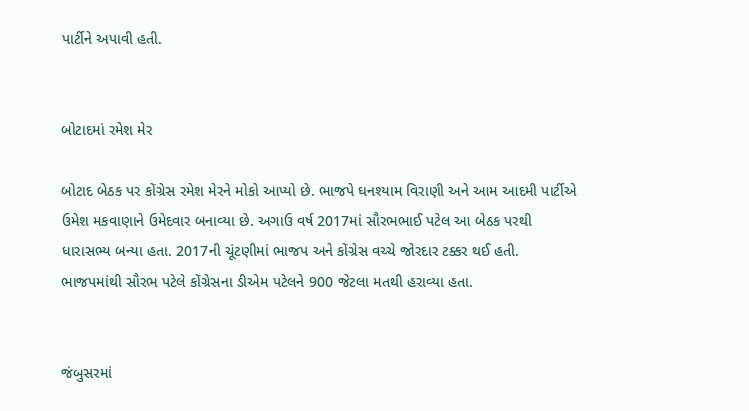પાર્ટીને અપાવી હતી.


બોટાદમાં રમેશ મેર

બોટાદ બેઠક પર કોંગ્રેસ રમેશ મેરને મોકો આપ્યો છે. ભાજપે ઘનશ્યામ વિરાણી અને આમ આદમી પાર્ટીએ ઉમેશ મકવાણાને ઉમેદવાર બનાવ્યા છે. અગાઉ વર્ષ 2017માં સૌરભભાઈ પટેલ આ બેઠક પરથી ધારાસભ્ય બન્યા હતા. 2017ની ચૂંટણીમાં ભાજપ અને કોંગ્રેસ વચ્ચે જોરદાર ટક્કર થઈ હતી. ભાજપમાંથી સૌરભ પટેલે કોંગ્રેસના ડીએમ પટેલને 900 જેટલા મતથી હરાવ્યા હતા.


જંબુસરમાં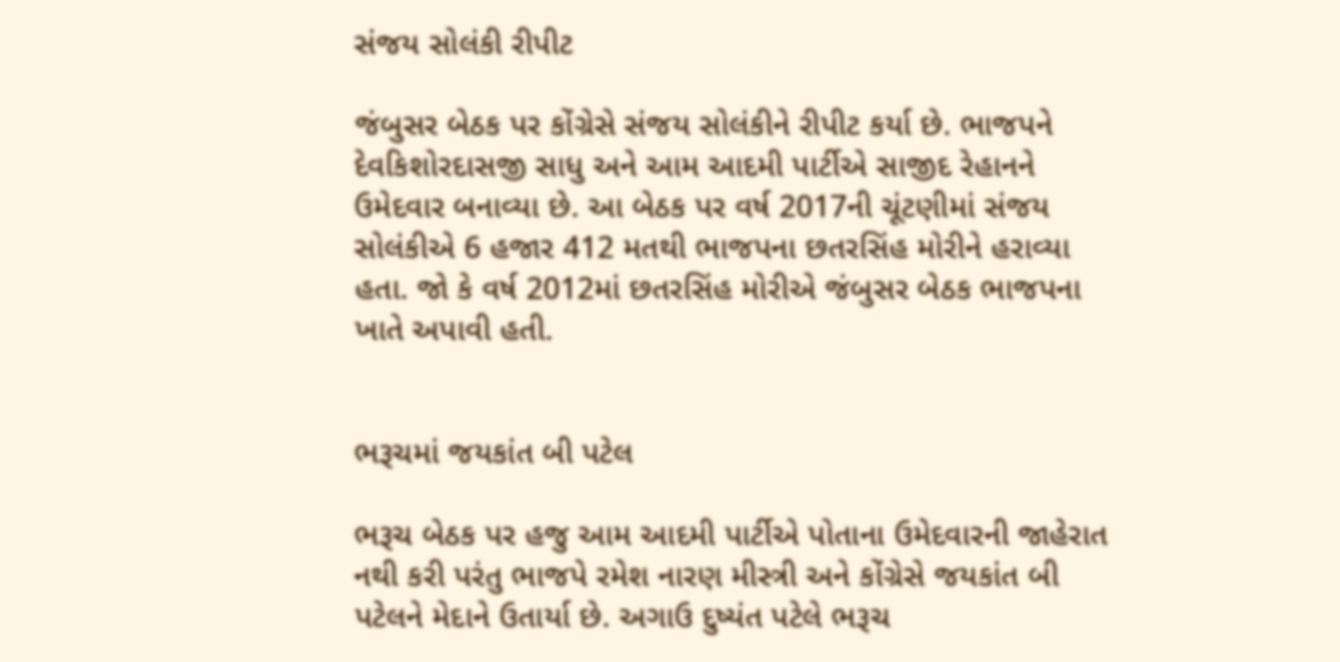સંજય સોલંકી રીપીટ

જંબુસર બેઠક પર કોંગ્રેસે સંજય સોલંકીને રીપીટ કર્યા છે. ભાજપને દેવકિશોરદાસજી સાધુ અને આમ આદમી પાર્ટીએ સાજીદ રેહાનને ઉમેદવાર બનાવ્યા છે. આ બેઠક પર વર્ષ 2017ની ચૂંટણીમાં સંજય સોલંકીએ 6 હજાર 412 મતથી ભાજપના છતરસિંહ મોરીને હરાવ્યા હતા. જો કે વર્ષ 2012માં છતરસિંહ મોરીએ જંબુસર બેઠક ભાજપના ખાતે અપાવી હતી.


ભરૂચમાં જયકાંત બી પટેલ

ભરૂચ બેઠક પર હજુ આમ આદમી પાર્ટીએ પોતાના ઉમેદવારની જાહેરાત નથી કરી પરંતુ ભાજપે રમેશ નારણ મીસ્ત્રી અને કોંગ્રેસે જયકાંત બી પટેલને મેદાને ઉતાર્યા છે. અગાઉ દુષ્યંત પટેલે ભરૂચ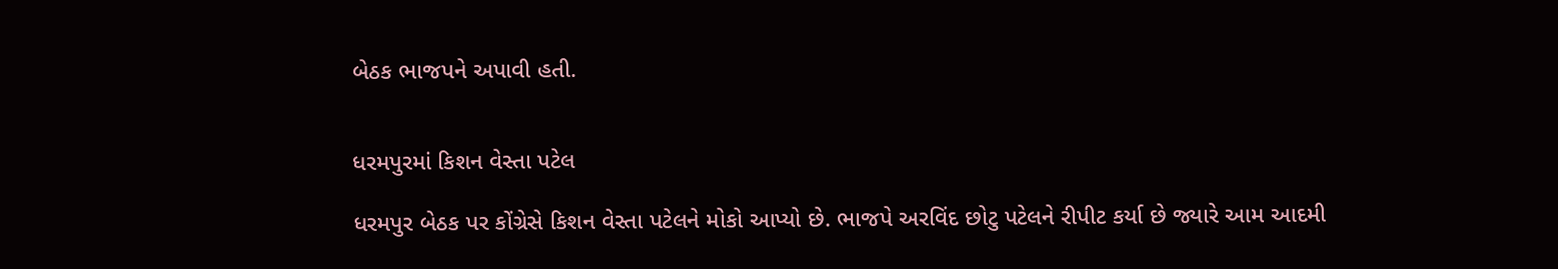બેઠક ભાજપને અપાવી હતી.


ધરમપુરમાં કિશન વેસ્તા પટેલ

ધરમપુર બેઠક પર કોંગ્રેસે કિશન વેસ્તા પટેલને મોકો આપ્યો છે. ભાજપે અરવિંદ છોટુ પટેલને રીપીટ કર્યા છે જ્યારે આમ આદમી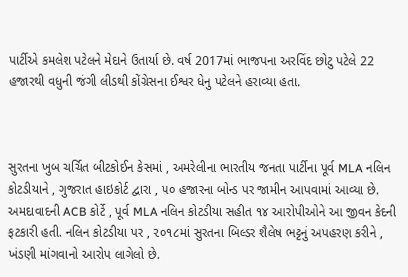પાર્ટીએ કમલેશ પટેલને મેદાને ઉતાર્યા છે. વર્ષ 2017માં ભાજપના અરવિંદ છોટુ પટેલે 22 હજારથી વધુની જંગી લીડથી કોંગ્રેસના ઈશ્વર ધેનુ પટેલને હરાવ્યા હતા.



સુરતના ખુબ ચર્ચિત બીટકોઈન કેસમાં , અમરેલીના ભારતીય જનતા પાર્ટીના પૂર્વ MLA નલિન કોટડીયાને , ગુજરાત હાઇકોર્ટ દ્વારા , ૫૦ હજારના બોન્ડ પર જામીન આપવામાં આવ્યા છે. અમદાવાદની ACB કોર્ટે , પૂર્વ MLA નલિન કોટડીયા સહીત ૧૪ આરોપીઓને આ જીવન કેદની ફટકારી હતી. નલિન કોટડીયા પર , ૨૦૧૮માં સુરતના બિલ્ડર શૈલેષ ભટ્ટનું અપહરણ કરીને , ખંડણી માંગવાનો આરોપ લાગેલો છે.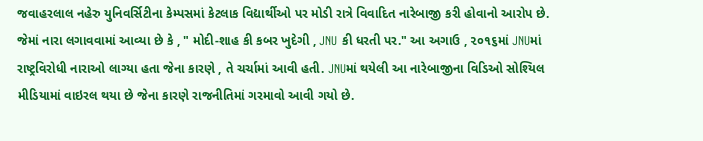જવાહરલાલ નહેરુ યુનિવર્સિટીના કેમ્પસમાં કેટલાક વિદ્યાર્થીઓ પર મોડી રાત્રે વિવાદિત નારેબાજી કરી હોવાનો આરોપ છે. જેમાં નારા લગાવવામાં આવ્યા છે કે , " મોદી-શાહ કી કબર ખુદેગી , JNU કી ધરતી પર." આ અગાઉ , ૨૦૧૬માં JNUમાં રાષ્ટ્રવિરોધી નારાઓ લાગ્યા હતા જેના કારણે , તે ચર્ચામાં આવી હતી. JNUમાં થયેલી આ નારેબાજીના વિડિઓ સોશ્યિલ મીડિયામાં વાઇરલ થયા છે જેના કારણે રાજનીતિમાં ગરમાવો આવી ગયો છે.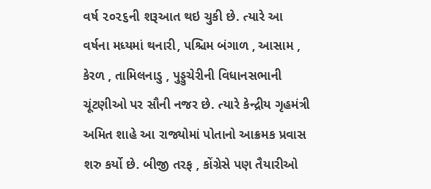વર્ષ ૨૦૨૬ની શરૂઆત થઇ ચુકી છે. ત્યારે આ વર્ષના મધ્યમાં થનારી, પશ્ચિમ બંગાળ , આસામ , કેરળ , તામિલનાડુ , પુડ્ડુચેરીની વિધાનસભાની ચૂંટણીઓ પર સૌની નજર છે. ત્યારે કેન્દ્રીય ગૃહમંત્રી અમિત શાહે આ રાજ્યોમાં પોતાનો આક્રમક પ્રવાસ શરુ કર્યો છે. બીજી તરફ , કોંગ્રેસે પણ તૈયારીઓ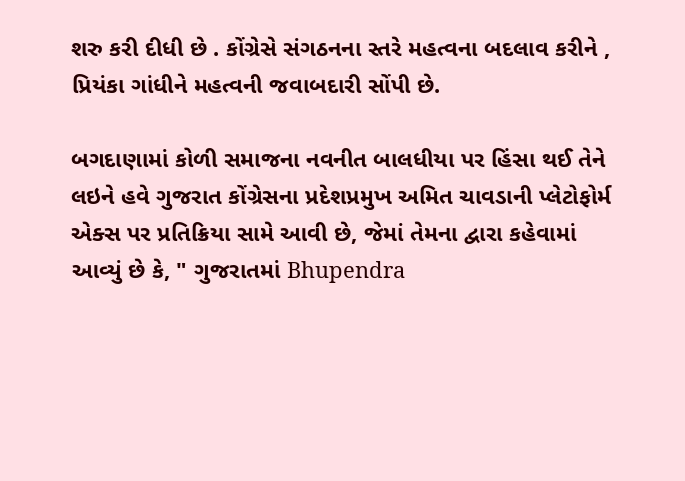શરુ કરી દીધી છે . કોંગ્રેસે સંગઠનના સ્તરે મહત્વના બદલાવ કરીને , પ્રિયંકા ગાંધીને મહત્વની જવાબદારી સોંપી છે.

બગદાણામાં કોળી સમાજના નવનીત બાલધીયા પર હિંસા થઈ તેને લઇને હવે ગુજરાત કોંગ્રેસના પ્રદેશપ્રમુખ અમિત ચાવડાની પ્લેટોફોર્મ એક્સ પર પ્રતિક્રિયા સામે આવી છે, જેમાં તેમના દ્વારા કહેવામાં આવ્યું છે કે, " ગુજરાતમાં Bhupendra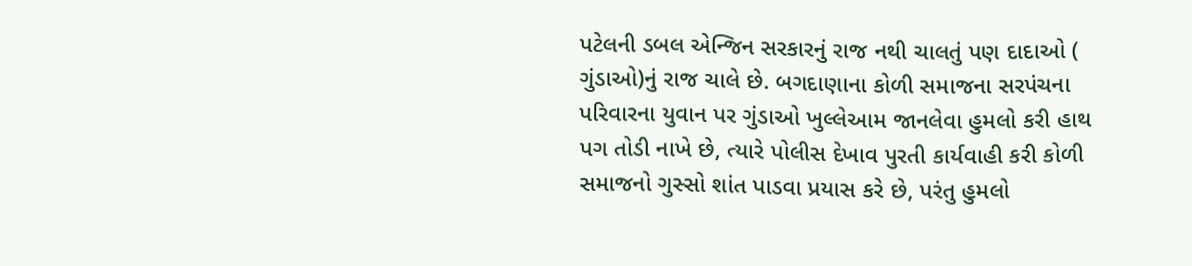પટેલની ડબલ એન્જિન સરકારનું રાજ નથી ચાલતું પણ દાદાઓ ( ગુંડાઓ)નું રાજ ચાલે છે. બગદાણાના કોળી સમાજના સરપંચના પરિવારના યુવાન પર ગુંડાઓ ખુલ્લેઆમ જાનલેવા હુમલો કરી હાથ પગ તોડી નાખે છે, ત્યારે પોલીસ દેખાવ પુરતી કાર્યવાહી કરી કોળી સમાજનો ગુસ્સો શાંત પાડવા પ્રયાસ કરે છે, પરંતુ હુમલો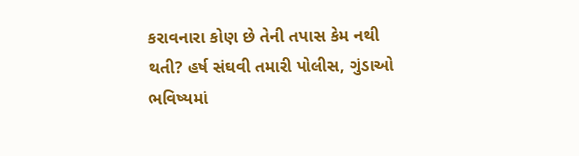કરાવનારા કોણ છે તેની તપાસ કેમ નથી થતી? હર્ષ સંઘવી તમારી પોલીસ, ગુંડાઓ ભવિષ્યમાં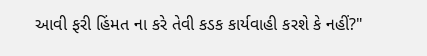આવી ફરી હિંમત ના કરે તેવી કડક કાર્યવાહી કરશે કે નહીં?"